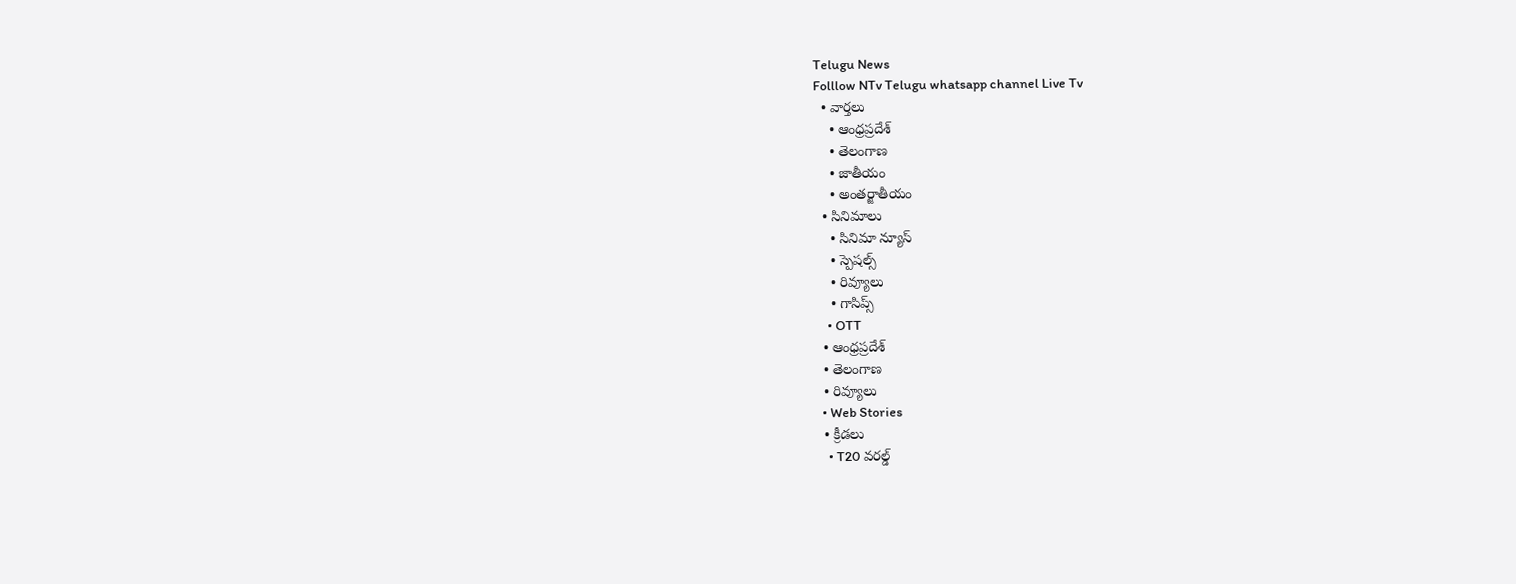Telugu News
Folllow NTv Telugu whatsapp channel Live Tv
  • వార్తలు
    • ఆంధ్రప్రదేశ్
    • తెలంగాణ
    • జాతీయం
    • అంతర్జాతీయం
  • సినిమాలు
    • సినిమా న్యూస్
    • స్పెషల్స్
    • రివ్యూలు
    • గాసిప్స్
    • OTT
  • ఆంధ్రప్రదేశ్
  • తెలంగాణ
  • రివ్యూలు
  • Web Stories
  • క్రీడలు
    • T20 వరల్డ్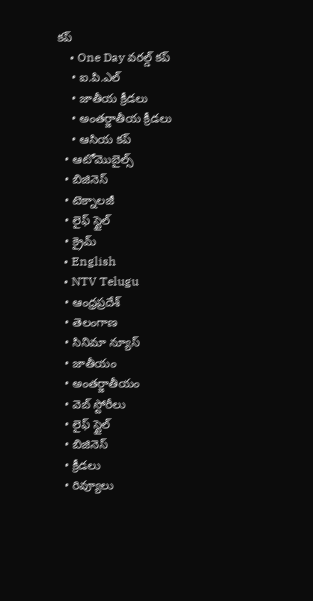కప్
    • One Day వరల్డ్ కప్
    • ఐ.పి.ఎల్
    • జాతీయ క్రీడలు
    • అంతర్జాతీయ క్రీడలు
    • ఆసియ కప్
  • ఆటోమొబైల్స్
  • బిజినెస్‌
  • టెక్నాలజీ
  • లైఫ్ స్టైల్
  • క్రైమ్
  • English
  • NTV Telugu
  • ఆంధ్రప్రదేశ్
  • తెలంగాణ
  • సినిమా న్యూస్
  • జాతీయం
  • అంతర్జాతీయం
  • వెబ్ స్టోరీలు
  • లైఫ్ స్టైల్
  • బిజినెస్‌
  • క్రీడలు
  • రివ్యూలు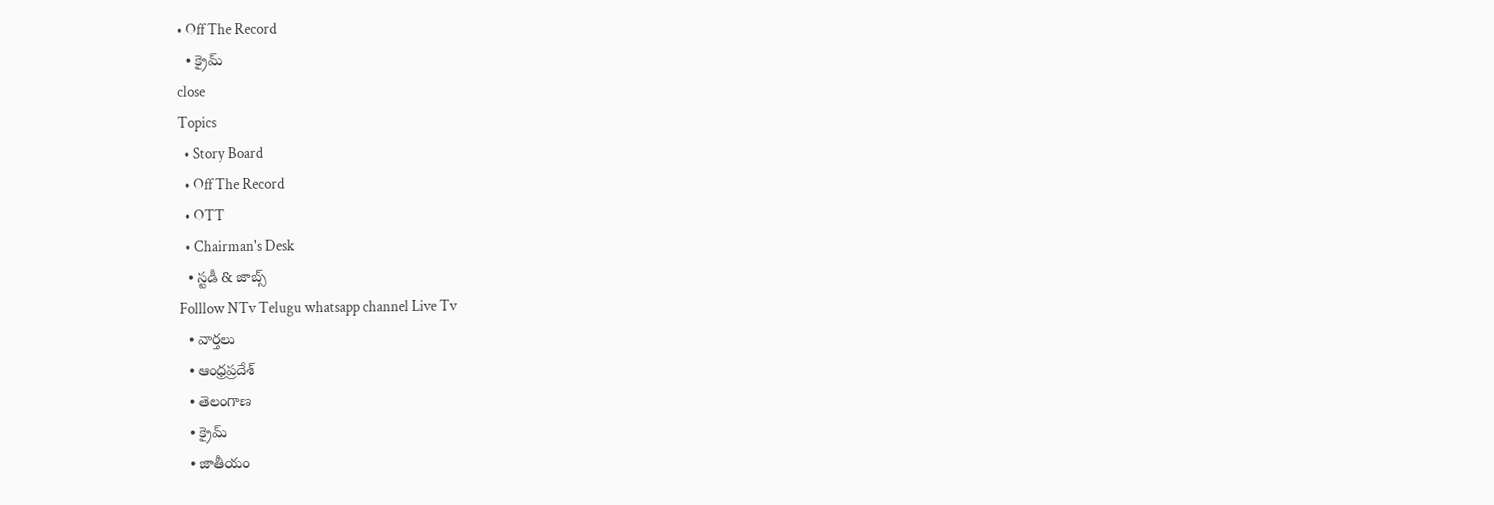• Off The Record
  • క్రైమ్
close
Topics
  • Story Board
  • Off The Record
  • OTT
  • Chairman's Desk
  • స్టడీ & జాబ్స్
Folllow NTv Telugu whatsapp channel Live Tv
  • వార్తలు
  • ఆంధ్రప్రదేశ్
  • తెలంగాణ
  • క్రైమ్
  • జాతీయం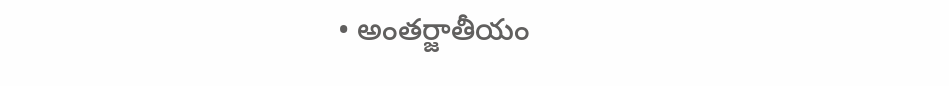• అంతర్జాతీయం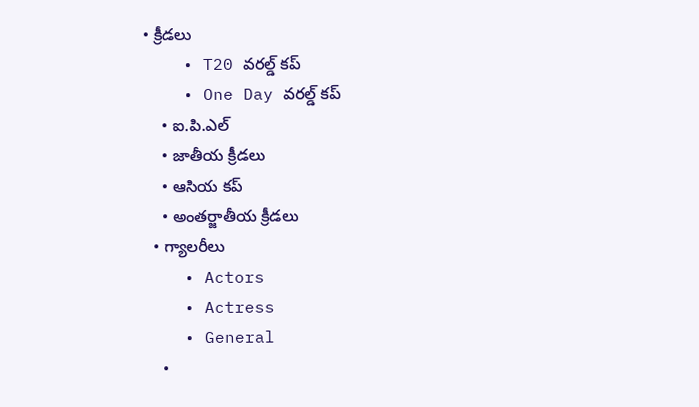• క్రీడలు
    • T20 వరల్డ్ కప్
    • One Day వరల్డ్ కప్
    • ఐ.పి.ఎల్
    • జాతీయ క్రీడలు
    • ఆసియ కప్
    • అంతర్జాతీయ క్రీడలు
  • గ్యాలరీలు
    • Actors
    • Actress
    • General
    •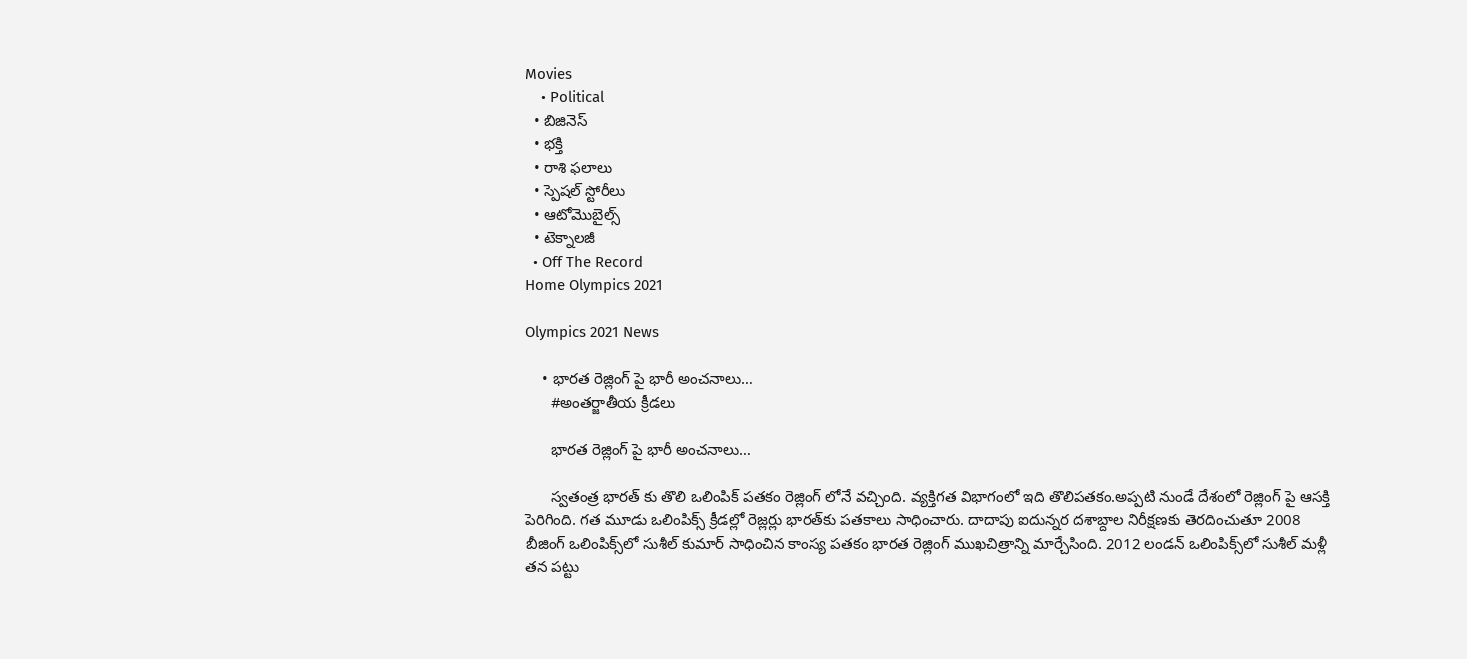Movies
    • Political
  • బిజినెస్‌
  • భక్తి
  • రాశి ఫలాలు
  • స్పెషల్‌ స్టోరీలు
  • ఆటోమొబైల్స్
  • టెక్నాలజీ
  • Off The Record
Home Olympics 2021

Olympics 2021 News

    • భారత రెజ్లింగ్‌ పై భారీ అంచనాలు…
      #అంతర్జాతీయ క్రీడలు

      భారత రెజ్లింగ్‌ పై భారీ అంచనాలు…

      స్వతంత్ర భారత్‌ కు తొలి ఒలింపిక్ పతకం రెజ్లింగ్‌ లోనే వచ్చింది. వ్యక్తిగత విభాగంలో ఇది తొలిపతకం.అప్పటి నుండే దేశంలో రెజ్లింగ్‌ పై ఆసక్తి పెరిగింది. గత మూడు ఒలింపిక్స్‌ క్రీడల్లో రెజ్లర్లు భారత్‌కు పతకాలు సాధించారు. దాదాపు ఐదున్నర దశాబ్దాల నిరీక్షణకు తెరదించుతూ 2008 బీజింగ్‌ ఒలింపిక్స్‌లో సుశీల్‌ కుమార్‌ సాధించిన కాంస్య పతకం భారత రెజ్లింగ్‌ ముఖచిత్రాన్ని మార్చేసింది. 2012 లండన్‌ ఒలింపిక్స్‌లో సుశీల్‌ మళ్లీ తన పట్టు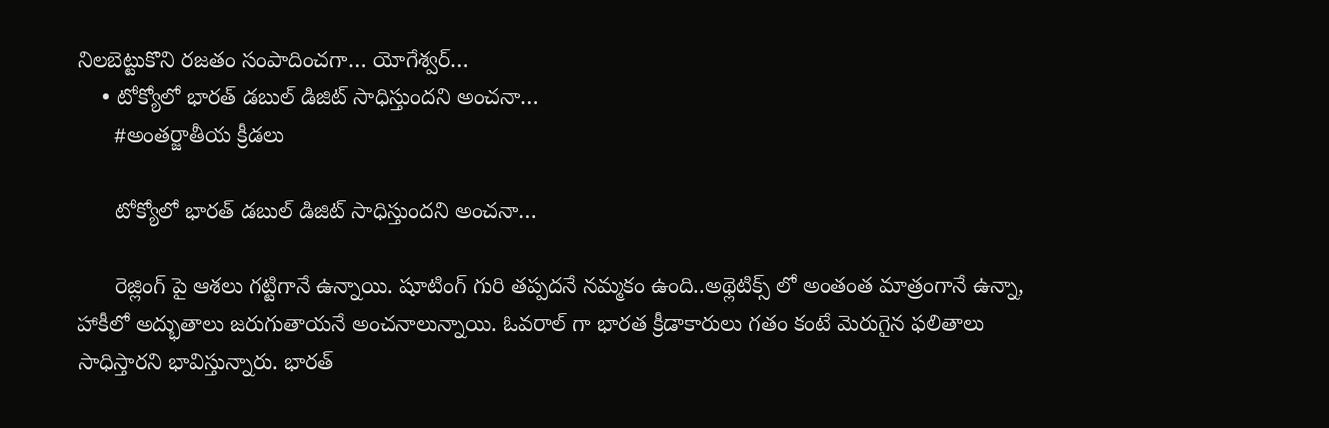నిలబెట్టుకొని రజతం సంపాదించగా… యోగేశ్వర్‌…
    • టోక్యోలో భారత్‌ డబుల్‌ డిజిట్‌ సాధిస్తుందని అంచనా…
      #అంతర్జాతీయ క్రీడలు

      టోక్యోలో భారత్‌ డబుల్‌ డిజిట్‌ సాధిస్తుందని అంచనా…

      రెజ్లింగ్‌ పై ఆశలు గట్టిగానే ఉన్నాయి. షూటింగ్‌ గురి తప్పదనే నమ్మకం ఉంది..అథ్లెటిక్స్‌ లో అంతంత మాత్రంగానే ఉన్నా, హాకీలో అద్భుతాలు జరుగుతాయనే అంచనాలున్నాయి. ఓవరాల్‌ గా భారత క్రీడాకారులు గతం కంటే మెరుగైన ఫలితాలు సాధిస్తారని భావిస్తున్నారు. భారత్‌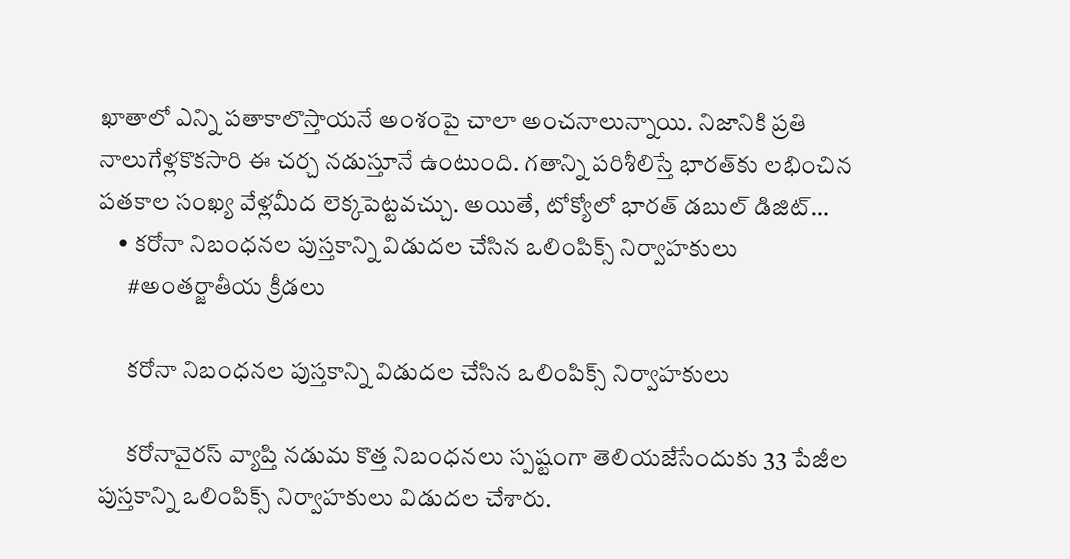ఖాతాలో ఎన్ని పతాకాలొస్తాయనే అంశంపై చాలా అంచనాలున్నాయి. నిజానికి ప్రతి నాలుగేళ్లకొకసారి ఈ చర్చ నడుస్తూనే ఉంటుంది. గతాన్ని పరిశీలిస్తే భారత్‌కు లభించిన పతకాల సంఖ్య వేళ్లమీద లెక్కపెట్టవచ్చు. అయితే, టోక్యోలో భారత్‌ డబుల్‌ డిజిట్‌…
    • కరోనా నిబంధనల పుస్తకాన్ని విడుదల చేసిన ఒలింపిక్స్ నిర్వాహకులు
      #అంతర్జాతీయ క్రీడలు

      కరోనా నిబంధనల పుస్తకాన్ని విడుదల చేసిన ఒలింపిక్స్ నిర్వాహకులు

      కరోనావైరస్ వ్యాప్తి నడుమ కొత్త నిబంధనలు స్పష్టంగా తెలియజేసేందుకు 33 పేజీల పుస్తకాన్ని ఒలింపిక్స్ నిర్వాహకులు విడుదల చేశారు.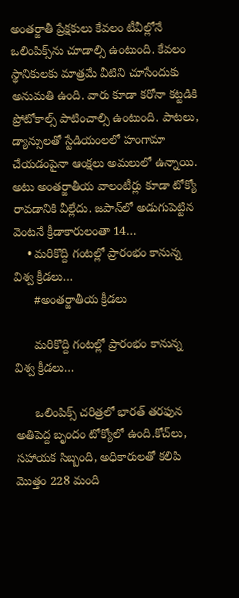అంతర్జాతీ ప్రేక్షకులు కేవలం టీవీల్లోనే ఒలింపిక్స్‌ను చూడాల్సి ఉంటుంది. కేవలం స్థానికులకు మాత్రమే వీటిని చూసేందుకు అనుమతి ఉంది. వారు కూడా కరోనా కట్టడికి ప్రోటోకాల్స్ పాటించాల్సి ఉంటుంది. పాటలు, డ్యాన్సులతో స్టేడియంలలో హంగామా చేయడంపైనా ఆంక్షలు అమలులో ఉన్నాయి. అటు అంతర్జాతీయ వాలంటీర్లు కూడా టోక్యో రావడానికి వీల్లేదు. జపాన్‌లో అడుగుపెట్టిన వెంటనే క్రీడాకారులంతా 14…
    • మరికొద్ది గంటల్లో ప్రారంభం కానున్న విశ్వ క్రీడలు…
      #అంతర్జాతీయ క్రీడలు

      మరికొద్ది గంటల్లో ప్రారంభం కానున్న విశ్వ క్రీడలు…

      ఒలింపిక్స్‌ చరిత్రలో భారత్‌ తరఫున అతిపెద్ద బృందం టోక్యోలో ఉంది.కోచ్‌లు, సహాయక సిబ్బంది, అధికారులతో కలిపి మొత్తం 228 మంది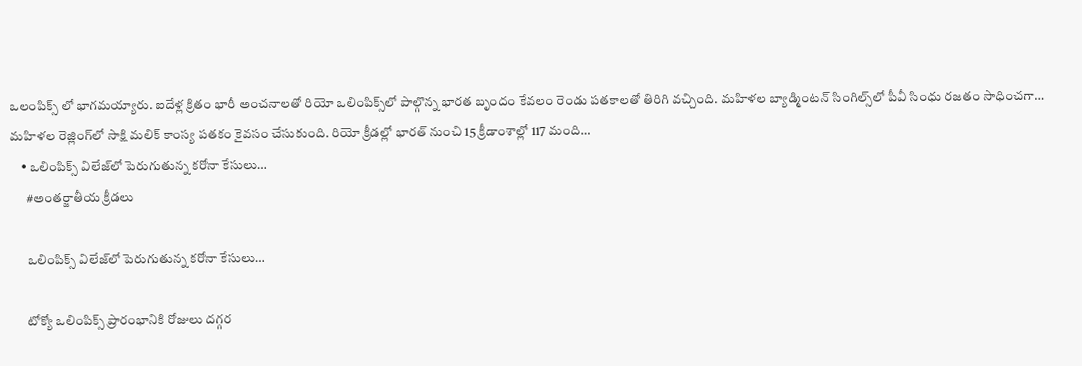ఒలంపిక్స్‌ లో భాగమయ్యారు. ఐదేళ్ల క్రితం భారీ అంచనాలతో రియో ఒలింపిక్స్‌లో పాల్గొన్న భారత బృందం కేవలం రెండు పతకాలతో తిరిగి వచ్చింది. మహిళల బ్యాడ్మింటన్‌ సింగిల్స్‌లో పీవీ సింధు రజతం సాధించగా… మహిళల రెజ్లింగ్‌లో సాక్షి మలిక్‌ కాంస్య పతకం కైవసం చేసుకుంది. రియో క్రీడల్లో భారత్‌ నుంచి 15 క్రీడాంశాల్లో 117 మంది…
    • ఒలింపిక్స్ విలేజ్‌లో పెరుగుతున్న కరోనా కేసులు…
      #అంతర్జాతీయ క్రీడలు

      ఒలింపిక్స్ విలేజ్‌లో పెరుగుతున్న కరోనా కేసులు…

      టోక్యో ఒలింపిక్స్‌ ప్రారంభానికి రోజులు దగ్గర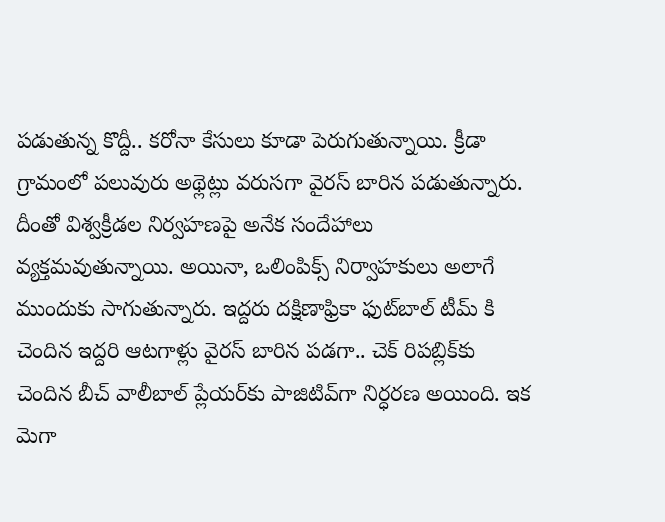పడుతున్న కొద్దీ.. కరోనా కేసులు కూడా పెరుగుతున్నాయి. క్రీడా గ్రామంలో పలువురు అథ్లెట్లు వరుసగా వైరస్‌ బారిన పడుతున్నారు. దీంతో విశ్వక్రీడల నిర్వహణపై అనేక సందేహాలు వ్యక్తమవుతున్నాయి. అయినా, ఒలింపిక్స్‌ నిర్వాహకులు అలాగే ముందుకు సాగుతున్నారు. ఇద్దరు దక్షిణాఫ్రికా ఫుట్‌బాల్‌ టీమ్‌ కి చెందిన ఇద్దరి ఆటగాళ్లు వైరస్ బారిన పడగా.. చెక్‌ రిపబ్లిక్‌కు చెందిన బీచ్‌ వాలీబాల్‌ ప్లేయర్‌కు పాజిటివ్‌గా నిర్ధరణ అయింది. ఇక మెగా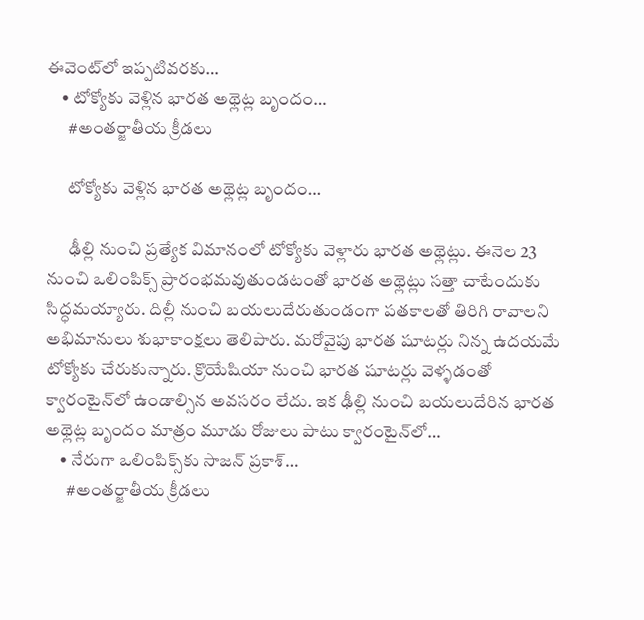ఈవెంట్‌లో ఇప్పటివరకు…
    • టోక్యోకు వెళ్లిన భారత అథ్లెట్ల బృందం…
      #అంతర్జాతీయ క్రీడలు

      టోక్యోకు వెళ్లిన భారత అథ్లెట్ల బృందం…

      ఢీల్లి నుంచి ప్రత్యేక విమానంలో టోక్యోకు వెళ్లారు భారత అథ్లెట్లు. ఈనెల 23 నుంచి ఒలింపిక్స్‌ ప్రారంభమవుతుండటంతో భారత అథ్లెట్లు సత్తా చాటేందుకు సిద్ధమయ్యారు. దిల్లీ నుంచి బయలుదేరుతుండంగా పతకాలతో తిరిగి రావాలని అభిమానులు శుభాకాంక్షలు తెలిపారు. మరోవైపు భారత షూటర్లు నిన్న ఉదయమే టోక్యోకు చేరుకున్నారు. క్రొయేషియా నుంచి భారత షూటర్లు వెళ్ళడంతో క్వారంటైన్‌లో ఉండాల్సిన అవసరం లేదు. ఇక ఢీల్లి నుంచి బయలుదేరిన భారత అథ్లెట్ల బృందం మాత్రం మూడు రోజులు పాటు క్వారంటైన్‌లో…
    • నేరుగా ఒలింపిక్స్‌కు సాజన్‌ ప్రకాశ్‌…
      #అంతర్జాతీయ క్రీడలు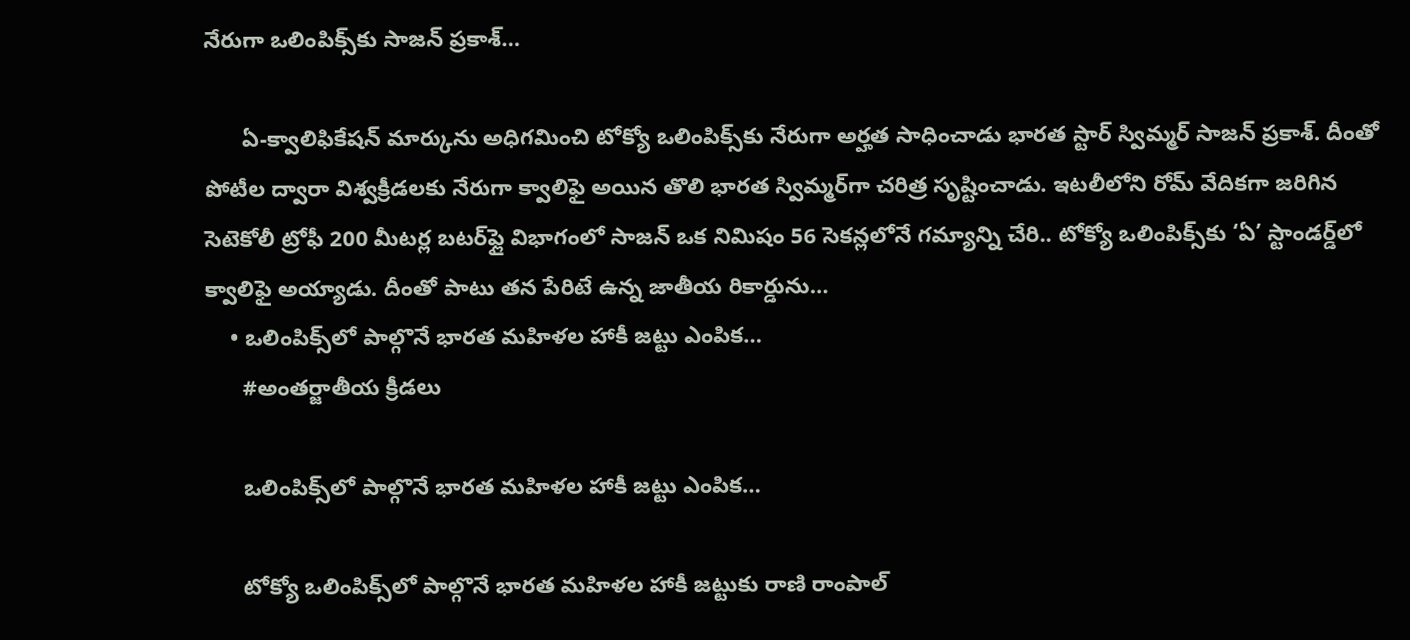నేరుగా ఒలింపిక్స్‌కు సాజన్‌ ప్రకాశ్‌…

      ఏ-క్వాలిఫికేషన్‌ మార్కును అధిగమించి టోక్యో ఒలింపిక్స్‌కు నేరుగా అర్హత సాధించాడు భారత స్టార్‌ స్విమ్మర్‌ సాజన్‌ ప్రకాశ్‌. దీంతో పోటీల ద్వారా విశ్వక్రీడలకు నేరుగా క్వాలిఫై అయిన తొలి భారత స్విమ్మర్‌గా చరిత్ర సృష్టించాడు. ఇటలీలోని రోమ్‌ వేదికగా జరిగిన సెటెకోలీ ట్రోఫీ 200 మీటర్ల బటర్‌ఫ్లై విభాగంలో సాజన్‌ ఒక నిమిషం 56 సెకన్లలోనే గమ్యాన్ని చేరి.. టోక్యో ఒలింపిక్స్‌కు ‘ఏ’ స్టాండర్డ్‌లో క్వాలిఫై అయ్యాడు. దీంతో పాటు తన పేరిటే ఉన్న జాతీయ రికార్డును…
    • ఒలింపిక్స్‌లో పాల్గొనే భారత మహిళల హాకీ జట్టు ఎంపిక…
      #అంతర్జాతీయ క్రీడలు

      ఒలింపిక్స్‌లో పాల్గొనే భారత మహిళల హాకీ జట్టు ఎంపిక…

      టోక్యో ఒలింపిక్స్‌లో పాల్గొనే భారత మహిళల హాకీ జట్టుకు రాణి రాంపాల్‌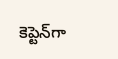కెప్టెన్‌గా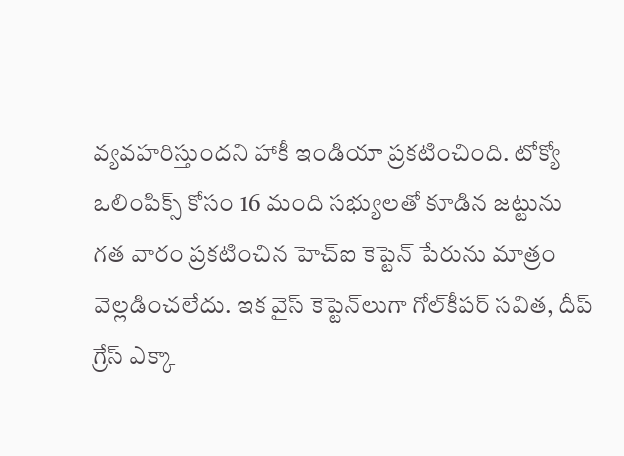వ్యవహరిస్తుందని హాకీ ఇండియా ప్రకటించింది. టోక్యో ఒలింపిక్స్‌ కోసం 16 మంది సభ్యులతో కూడిన జట్టును గత వారం ప్రకటించిన హెచ్‌ఐ కెప్టెన్‌ పేరును మాత్రం వెల్లడించలేదు. ఇక వైస్‌ కెప్టెన్‌లుగా గోల్‌కీపర్‌ సవిత, దీప్‌ గ్రేస్‌ ఎక్కా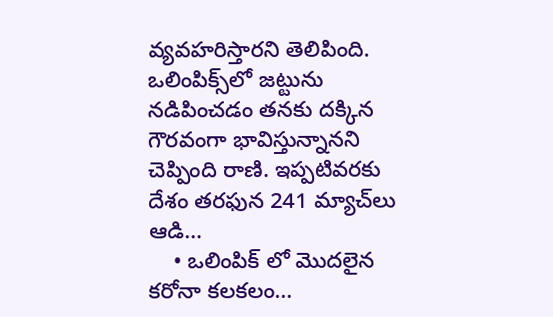వ్యవహరిస్తారని తెలిపింది. ఒలింపిక్స్‌లో జట్టును నడిపించడం తనకు దక్కిన గౌరవంగా భావిస్తున్నానని చెప్పింది రాణి. ఇప్పటివరకు దేశం తరఫున 241 మ్యాచ్‌లు ఆడి…
    • ఒలింపిక్‌ లో మొదలైన కరోనా కలకలం…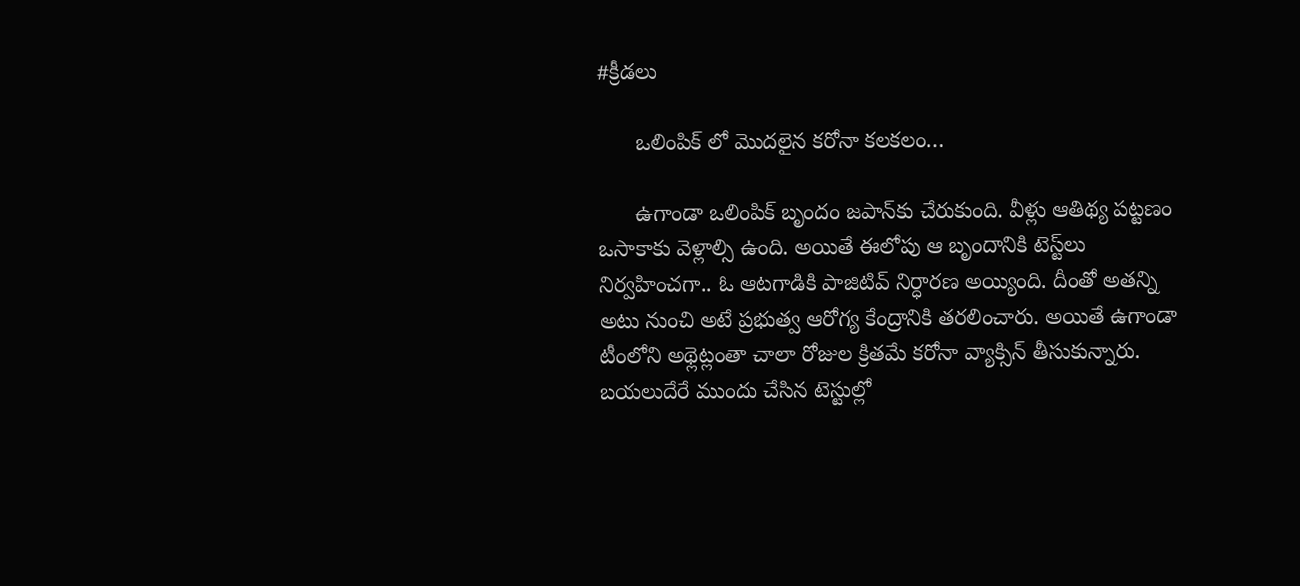#క్రీడలు

      ఒలింపిక్‌ లో మొదలైన కరోనా కలకలం…

      ఉగాండా ఒలింపిక్‌ బృందం జపాన్‌కు చేరుకుంది. వీళ్లు ఆతిథ్య పట్టణం ఒసాకాకు వెళ్లాల్సి ఉంది. అయితే ఈలోపు ఆ బృందానికి టెస్ట్‌లు నిర్వహించగా.. ఓ ఆటగాడికి పాజిటివ్‌ నిర్ధారణ అయ్యింది. దీంతో అతన్ని అటు నుంచి అటే ప్రభుత్వ ఆరోగ్య కేంద్రానికి తరలించారు. అయితే ఉగాండా టీంలోని అథ్లెట్లంతా చాలా రోజుల క్రితమే కరోనా వ్యాక్సిన్‌ తీసుకున్నారు. బయలుదేరే ముందు చేసిన టెస్టుల్లో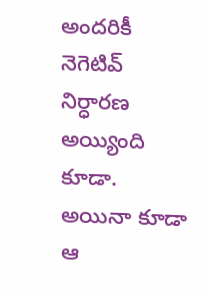అందరికీ నెగెటివ్‌ నిర్ధారణ అయ్యింది కూడా. అయినా కూడా ఆ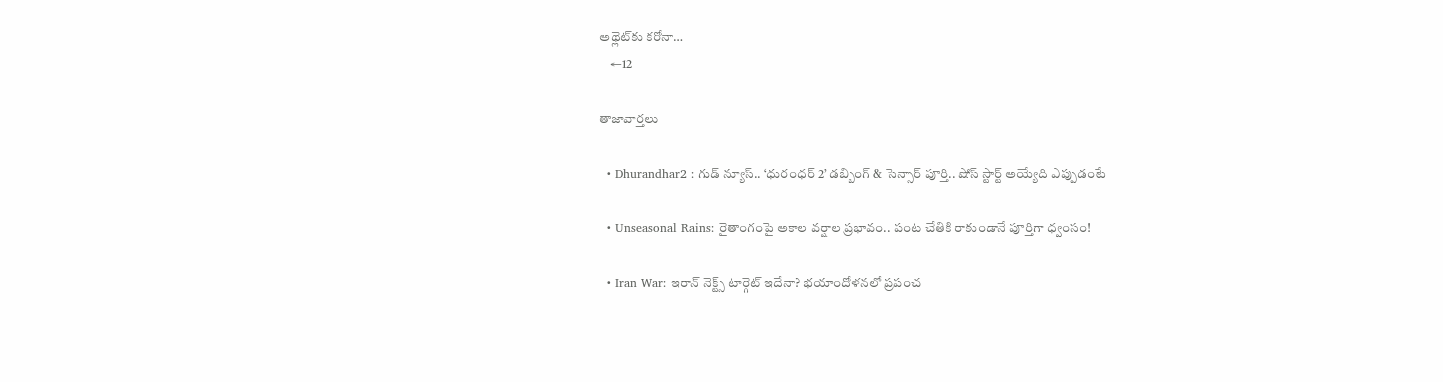అథ్లెట్‌కు కరోనా…
    ←12

తాజావార్తలు

  • Dhurandhar2 : గుడ్ న్యూస్.. ‘ధురంధర్ 2’ డబ్బింగ్ & సెన్సార్ పూర్తి.. షోస్ స్టార్ట్ అయ్యేది ఎప్పుడంటే

  • Unseasonal Rains: రైతాంగంపై అకాల వర్షాల ప్రభావం.. పంట చేతికి రాకుండానే పూర్తిగా ధ్వంసం!

  • Iran War: ఇరాన్ నెక్ట్స్ టార్గెట్ ఇదేనా? భయాందోళనలో ప్రపంచ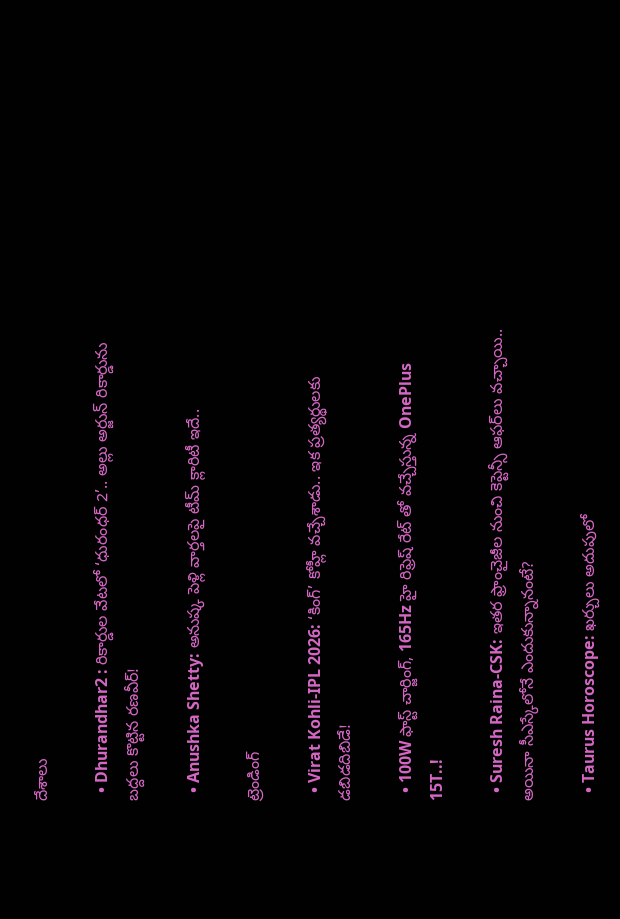దేశాలు

  • Dhurandhar2 : రికార్డుల వేటలో ‘ధురంధర్ 2’.. అల్లు అర్జున్ రికార్డును బద్దలు కొట్టిన రణవీర్!

  • Anushka Shetty: అనుష్క పెళ్లి వార్తలపై టీమ్ క్లారిటీ ఇదే..

ట్రెండింగ్‌

  • Virat Kohli-IPL 2026: ‘కింగ్’ కోహ్లీ వచ్చేశాడు.. ఇక ప్రత్యర్థులకు డబిడదిబిడే!

  • 100W ఫాస్ట్ చార్జింగ్, 165Hz హై రిఫ్రెష్ రేట్ తో వచ్చేస్తున్న OnePlus 15T..!

  • Suresh Raina-CSK: ఇతర ఫ్రాంచైజీల నుంచి కెప్టెన్సీ ఆఫర్‌లు వచ్చాయి.. అయినా సీఎస్కేలోనే ఎందుకున్నానంటే?

  • Taurus Horoscope: ఖర్చులు అదుపులో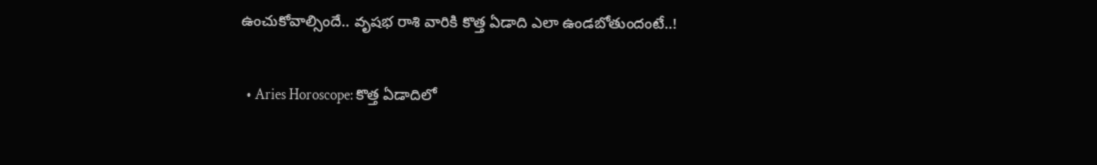ఉంచుకోవాల్సిందే.. వృషభ రాశి వారికి కొత్త ఏడాది ఎలా ఉండబోతుందంటే..!

  • Aries Horoscope: కొత్త ఏడాదిలో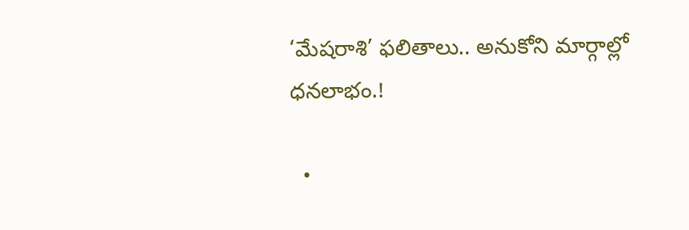‘మేషరాశి’ ఫలితాలు.. అనుకోని మార్గాల్లో ధనలాభం.!

  •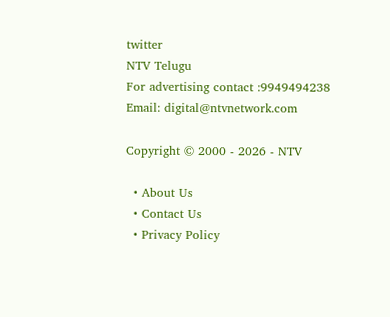twitter
NTV Telugu
For advertising contact :9949494238
Email: digital@ntvnetwork.com

Copyright © 2000 - 2026 - NTV

  • About Us
  • Contact Us
  • Privacy Policy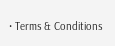• Terms & Conditions